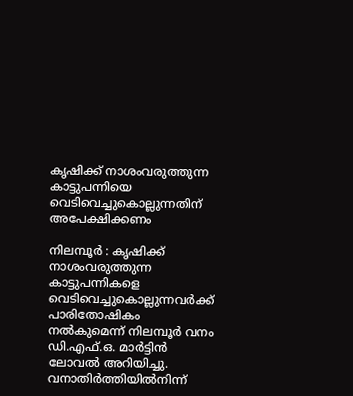കൃഷിക്ക് നാശംവരുത്തുന്ന കാട്ടുപന്നിയെ വെടിവെച്ചുകൊല്ലുന്നതിന് അപേക്ഷിക്കണം

നിലമ്പൂർ : കൃഷിക്ക് നാശംവരുത്തുന്ന കാട്ടുപന്നികളെ വെടിവെച്ചുകൊല്ലുന്നവർക്ക് പാരിതോഷികം നൽകുമെന്ന് നിലമ്പൂർ വനം ഡി.എഫ്.ഒ. മാർട്ടിൻ ലോവൽ അറിയിച്ചു. വനാതിർത്തിയിൽനിന്ന്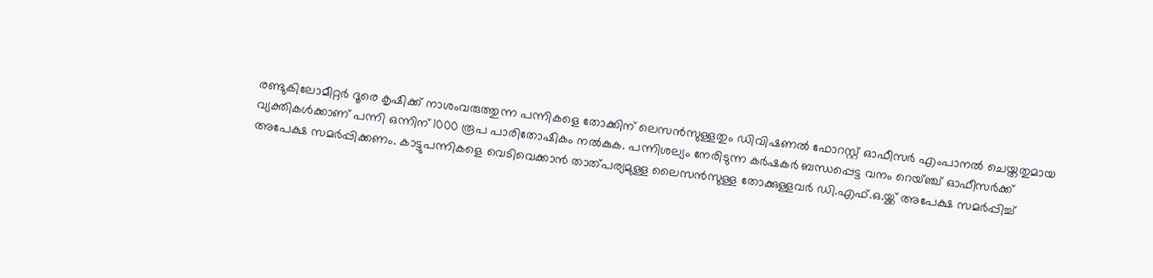രണ്ടുകിലോമീറ്റർ ദൂരെ കൃഷിക്ക് നാശംവരുത്തുന്ന പന്നികളെ തോക്കിന് ലെസൻസുള്ളതും ഡിവിഷണൽ ഫോറസ്റ്റ് ഓഫീസർ എംപാനൽ ചെയ്തതുമായ വ്യക്തികൾക്കാണ് പന്നി ഒന്നിന് 1000 രൂപ പാരിതോഷികം നൽകുക. പന്നിശല്യം നേരിടുന്ന കർഷകർ ബന്ധപ്പെട്ട വനം റെയ്ഞ്ച് ഓഫീസർക്ക് അപേക്ഷ സമർപ്പിക്കണം. കാട്ടുപന്നികളെ വെടിവെക്കാൻ താത്പര്യമുള്ള ലൈസൻസുള്ള തോക്കുള്ളവർ ഡി.എഫ്.ഒ.യ്ക്ക് അപേക്ഷ സമർപ്പിച്ച്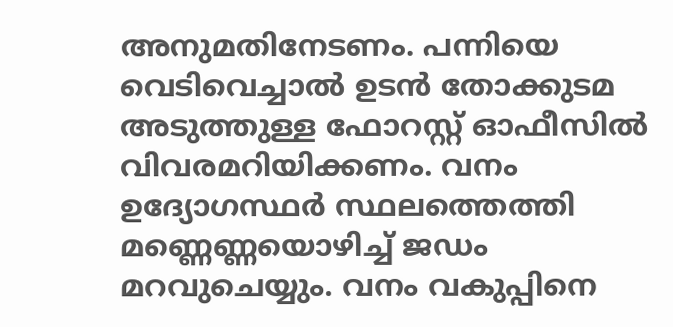അനുമതിനേടണം. പന്നിയെ വെടിവെച്ചാൽ ഉടൻ തോക്കുടമ അടുത്തുള്ള ഫോറസ്റ്റ് ഓഫീസിൽ വിവരമറിയിക്കണം. വനം ഉദ്യോഗസ്ഥർ സ്ഥലത്തെത്തി മണ്ണെണ്ണയൊഴിച്ച് ജഡം മറവുചെയ്യും. വനം വകുപ്പിനെ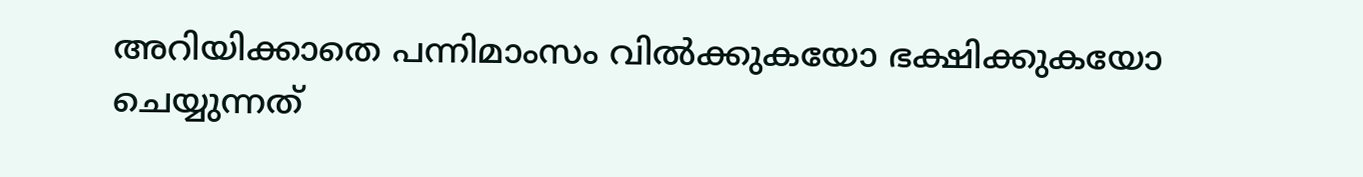അറിയിക്കാതെ പന്നിമാംസം വിൽക്കുകയോ ഭക്ഷിക്കുകയോ ചെയ്യുന്നത്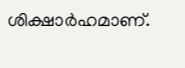ശിക്ഷാർഹമാണ്.